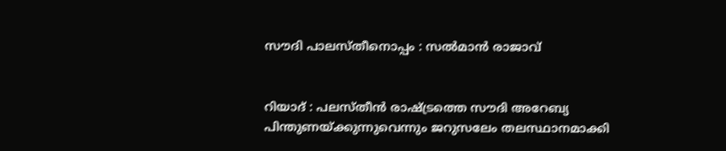സൗദി പാലസ്തീനൊപ്പം : സൽമാൻ രാജാവ്


റിയാദ് : പലസ്തീൻ രാഷ്ട്രത്തെ സൗദി അറേബ്യ പിന്തുണയ്ക്കുന്നുവെന്നും ജറുസലേം തലസ്ഥാനമാക്കി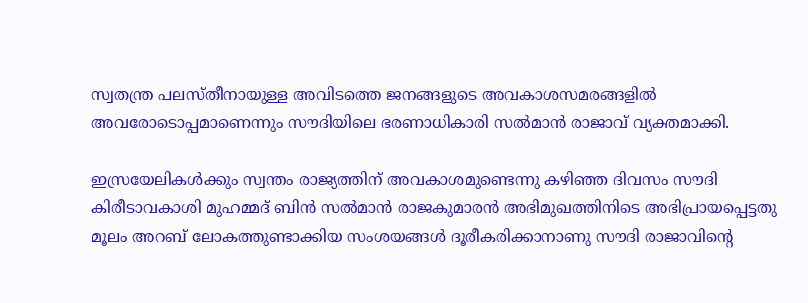സ്വതന്ത്ര പലസ്തീനായുള്ള അവിടത്തെ ജനങ്ങളുടെ അവകാശസമരങ്ങളിൽ അവരോടൊപ്പമാണെന്നും സൗദിയിലെ ഭരണാധികാരി സൽമാൻ രാജാവ് വ്യക്തമാക്കി.

ഇസ്രയേലികൾക്കും സ്വന്തം രാജ്യത്തിന് അവകാശമുണ്ടെന്നു കഴിഞ്ഞ ദിവസം സൗദി കിരീടാവകാശി മുഹമ്മദ് ബിൻ സൽമാൻ രാജകുമാരൻ അഭിമുഖത്തിനിടെ അഭിപ്രായപ്പെട്ടതു മൂലം അറബ് ലോകത്തുണ്ടാക്കിയ സംശയങ്ങൾ ദൂരീകരിക്കാനാണു സൗദി രാജാവിന്റെ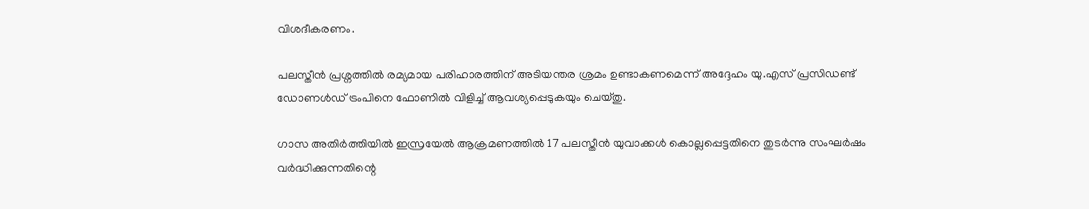വിശദീകരണം.

പലസ്തീൻ പ്രശ്നത്തിൽ രമ്യമായ പരിഹാരത്തിന് അടിയന്തര ശ്രമം ഉണ്ടാകണമെന്ന് അദ്ദേഹം യു.എസ് പ്രസിഡണ്ട് ഡോണൾഡ് ട്രംപിനെ ഫോണിൽ വിളിച്ച് ആവശ്യപ്പെടുകയും ചെയ്തു.

ഗാസ അതിർത്തിയിൽ ഇസ്രയേൽ ആക്രമണത്തിൽ 17 പലസ്തീൻ യുവാക്കൾ കൊല്ലപ്പെട്ടതിനെ തുടർന്നു സംഘർഷം വർദ്ധിക്കുന്നതിന്റെ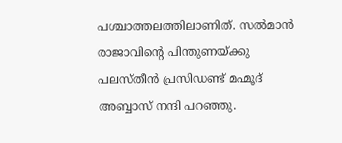പശ്ചാത്തലത്തിലാണിത്. സൽമാൻ രാജാവിന്റെ പിന്തുണയ്ക്കു പലസ്തീൻ പ്രസിഡണ്ട് മഹ്മൂദ് അബ്ബാസ് നന്ദി പറഞ്ഞു.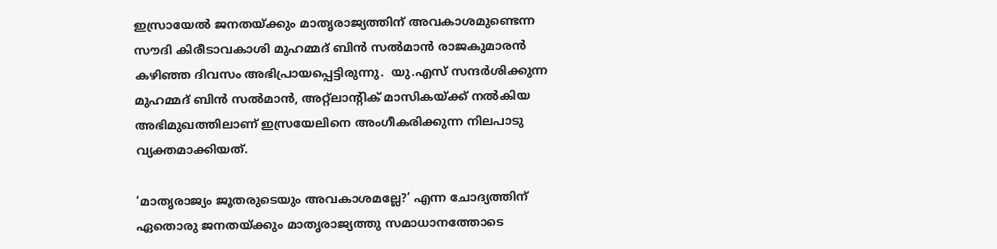ഇസ്രായേൽ ജനതയ്ക്കും മാതൃരാജ്യത്തിന് അവകാശമുണ്ടെന്ന സൗദി കിരീടാവകാശി മുഹമ്മദ് ബിൻ സൽമാൻ രാജകുമാരൻ കഴിഞ്ഞ ദിവസം അഭിപ്രായപ്പെട്ടിരുന്നു.  യു.എസ് സന്ദർശിക്കുന്ന മുഹമ്മദ് ബിൻ സൽമാൻ, അറ്റ്ലാന്റിക് മാസികയ്ക്ക് നൽകിയ അഭിമുഖത്തിലാണ് ഇസ്രയേലിനെ അംഗീകരിക്കുന്ന നിലപാടു വ്യക്തമാക്കിയത്.

‘മാതൃരാജ്യം ജൂതരുടെയും അവകാശമല്ലേ?’ എന്ന ചോദ്യത്തിന് ഏതൊരു ജനതയ്ക്കും മാതൃരാജ്യത്തു സമാധാനത്തോടെ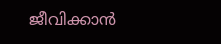ജീവിക്കാൻ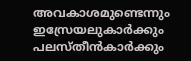അവകാശമുണ്ടെന്നും ഇസ്രേയലുകാർക്കും പലസ്തീൻകാർക്കും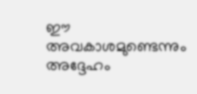ഈ അവകാശമുണ്ടെന്നും അദ്ദേഹം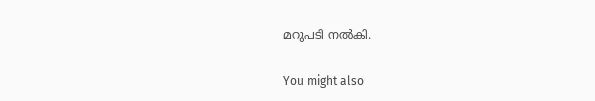മറുപടി നൽകി.

You might also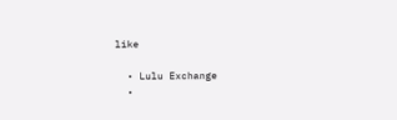like

  • Lulu Exchange
  •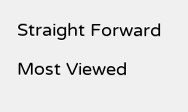Straight Forward

Most Viewed